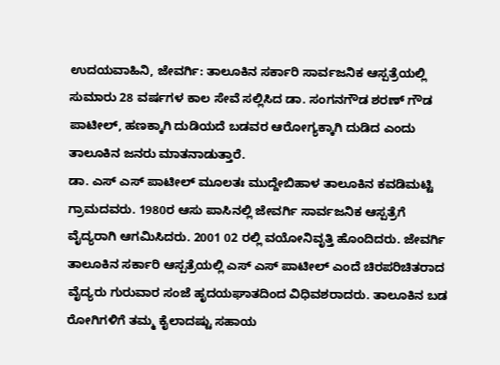ಉದಯವಾಹಿನಿ, ಜೇವರ್ಗಿ: ತಾಲೂಕಿನ ಸರ್ಕಾರಿ ಸಾರ್ವಜನಿಕ ಆಸ್ಪತ್ರೆಯಲ್ಲಿ ಸುಮಾರು 28 ವರ್ಷಗಳ ಕಾಲ ಸೇವೆ ಸಲ್ಲಿಸಿದ ಡಾ. ಸಂಗನಗೌಡ ಶರಣ್ ಗೌಡ ಪಾಟೀಲ್, ಹಣಕ್ಕಾಗಿ ದುಡಿಯದೆ ಬಡವರ ಆರೋಗ್ಯಕ್ಕಾಗಿ ದುಡಿದ ಎಂದು ತಾಲೂಕಿನ ಜನರು ಮಾತನಾಡುತ್ತಾರೆ.
ಡಾ. ಎಸ್ ಎಸ್ ಪಾಟೀಲ್ ಮೂಲತಃ ಮುದ್ದೇಬಿಹಾಳ ತಾಲೂಕಿನ ಕವಡಿಮಟ್ಟಿ ಗ್ರಾಮದವರು. 1980ರ ಆಸು ಪಾಸಿನಲ್ಲಿ ಜೇವರ್ಗಿ ಸಾರ್ವಜನಿಕ ಆಸ್ಪತ್ರೆಗೆ ವೈದ್ಯರಾಗಿ ಆಗಮಿಸಿದರು. 2001 02 ರಲ್ಲಿ ವಯೋನಿವೃತ್ತಿ ಹೊಂದಿದರು. ಜೇವರ್ಗಿ ತಾಲೂಕಿನ ಸರ್ಕಾರಿ ಆಸ್ಪತ್ರೆಯಲ್ಲಿ ಎಸ್ ಎಸ್ ಪಾಟೀಲ್ ಎಂದೆ ಚಿರಪರಿಚಿತರಾದ ವೈದ್ಯರು ಗುರುವಾರ ಸಂಜೆ ಹೃದಯಘಾತದಿಂದ ವಿಧಿವಶರಾದರು. ತಾಲೂಕಿನ ಬಡ ರೋಗಿಗಳಿಗೆ ತಮ್ಮ ಕೈಲಾದಷ್ಟು ಸಹಾಯ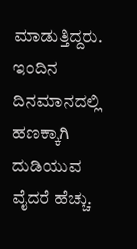ಮಾಡುತ್ತಿದ್ದರು. ಇಂದಿನ ದಿನಮಾನದಲ್ಲಿ ಹಣಕ್ಕಾಗಿ ದುಡಿಯುವ ವೈದರೆ ಹೆಚ್ಚು.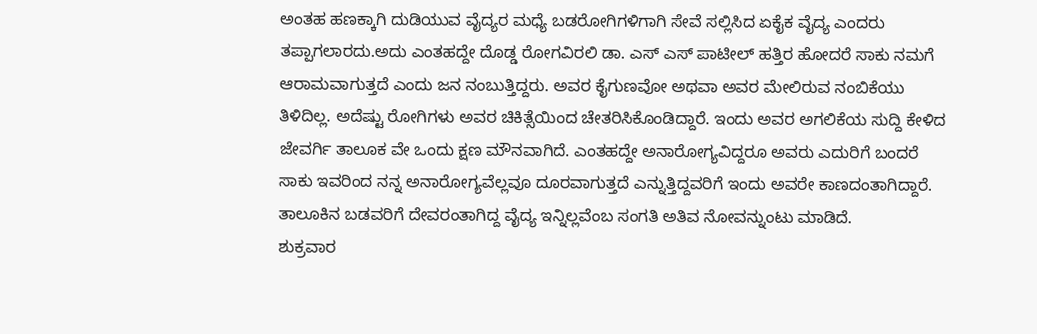ಅಂತಹ ಹಣಕ್ಕಾಗಿ ದುಡಿಯುವ ವೈದ್ಯರ ಮಧ್ಯೆ ಬಡರೋಗಿಗಳಿಗಾಗಿ ಸೇವೆ ಸಲ್ಲಿಸಿದ ಏಕೈಕ ವೈದ್ಯ ಎಂದರು ತಪ್ಪಾಗಲಾರದು.ಅದು ಎಂತಹದ್ದೇ ದೊಡ್ಡ ರೋಗವಿರಲಿ ಡಾ. ಎಸ್ ಎಸ್ ಪಾಟೀಲ್ ಹತ್ತಿರ ಹೋದರೆ ಸಾಕು ನಮಗೆ ಆರಾಮವಾಗುತ್ತದೆ ಎಂದು ಜನ ನಂಬುತ್ತಿದ್ದರು. ಅವರ ಕೈಗುಣವೋ ಅಥವಾ ಅವರ ಮೇಲಿರುವ ನಂಬಿಕೆಯು ತಿಳಿದಿಲ್ಲ. ಅದೆಷ್ಟು ರೋಗಿಗಳು ಅವರ ಚಿಕಿತ್ಸೆಯಿಂದ ಚೇತರಿಸಿಕೊಂಡಿದ್ದಾರೆ. ಇಂದು ಅವರ ಅಗಲಿಕೆಯ ಸುದ್ದಿ ಕೇಳಿದ ಜೇವರ್ಗಿ ತಾಲೂಕ ವೇ ಒಂದು ಕ್ಷಣ ಮೌನವಾಗಿದೆ. ಎಂತಹದ್ದೇ ಅನಾರೋಗ್ಯವಿದ್ದರೂ ಅವರು ಎದುರಿಗೆ ಬಂದರೆ ಸಾಕು ಇವರಿಂದ ನನ್ನ ಅನಾರೋಗ್ಯವೆಲ್ಲವೂ ದೂರವಾಗುತ್ತದೆ ಎನ್ನುತ್ತಿದ್ದವರಿಗೆ ಇಂದು ಅವರೇ ಕಾಣದಂತಾಗಿದ್ದಾರೆ. ತಾಲೂಕಿನ ಬಡವರಿಗೆ ದೇವರಂತಾಗಿದ್ದ ವೈದ್ಯ ಇನ್ನಿಲ್ಲವೆಂಬ ಸಂಗತಿ ಅತಿವ ನೋವನ್ನುಂಟು ಮಾಡಿದೆ.
ಶುಕ್ರವಾರ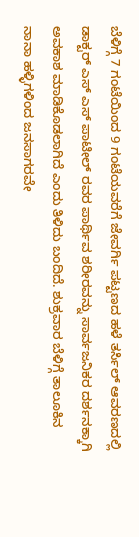ಬೆಳಿಗ್ಗೆ 7 ಗಂಟೆಯಿಂದ 9 ಗಂಟೆಯವರೆಗೆ ಜೇವರ್ಗಿ ಪಟ್ಟಣದ ಹಳೆ ತರ್ಸಿಲ್ ಆವರಣದಲ್ಲಿ ಡಾಕ್ಟರ್ ಎಸ್ ಎಸ್ ಪಾಟೀಲ್ ರವರ ಪಾರ್ಥಿವ ಶರೀರವನ್ನು ಸಾರ್ವಜನಿಕರ ದರ್ಶನಕ್ಕಾಗಿ ಅವಕಾಶ ಮಾಡಿಕೊಡಲಾಗಿದೆ ಎಂದು ತಿಳಿದು ಬಂದಿದೆ. ಶುಕ್ರವಾರ ಬೆಳಿಗ್ಗೆ ತಾಲೂಕಿನ ನಾನಾ ಹಳ್ಳಿಗಳಿಂದ ಜನಸಾಗರವೇ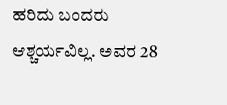ಹರಿದು ಬಂದರು ಆಶ್ಚರ್ಯವಿಲ್ಲ. ಅವರ 28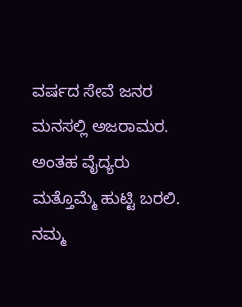ವರ್ಷದ ಸೇವೆ ಜನರ ಮನಸಲ್ಲಿ ಅಜರಾಮರ. ಅಂತಹ ವೈದ್ಯರು ಮತ್ತೊಮ್ಮೆ ಹುಟ್ಟಿ ಬರಲಿ. ನಮ್ಮ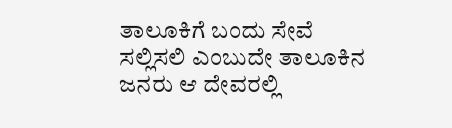ತಾಲೂಕಿಗೆ ಬಂದು ಸೇವೆ ಸಲ್ಲಿಸಲಿ ಎಂಬುದೇ ತಾಲೂಕಿನ ಜನರು ಆ ದೇವರಲ್ಲಿ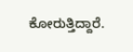ಕೋರುತ್ತಿದ್ದಾರೆ.